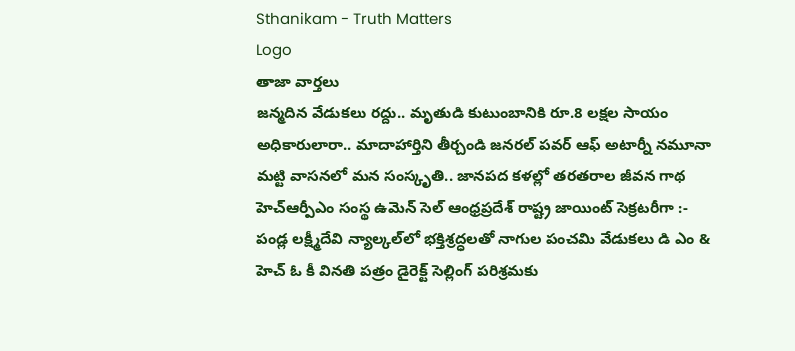Sthanikam - Truth Matters
Logo
తాజా వార్తలు
జన్మదిన వేడుకలు రద్దు.. మృతుడి కుటుంబానికి రూ.8 లక్షల సాయం అధికారులారా.. మాదాహార్తిని తీర్చండి జనరల్ పవర్ ఆఫ్ అటార్నీ నమూనా మట్టి వాసనలో మన సంస్కృతి.. జానపద కళల్లో తరతరాల జీవన గాథ హెచ్ఆర్పీఎం సంస్థ ఉమెన్ సెల్ ఆంధ్రప్రదేశ్ రాష్ట్ర జాయింట్ సెక్రటరీగా :- పండ్ల లక్ష్మీదేవి న్యాల్కల్‌లో భక్తిశ్రద్ధలతో నాగుల పంచమి వేడుకలు డి ఎం & హెచ్ ఓ కీ వినతి పత్రం డైరెక్ట్ సెల్లింగ్ పరిశ్రమకు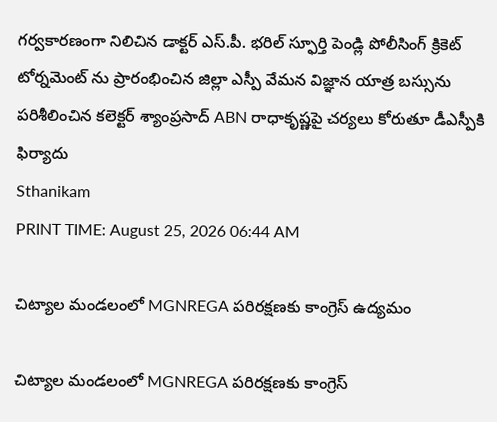గర్వకారణంగా నిలిచిన డాక్టర్ ఎస్.పీ. భరిల్ స్ఫూర్తి పెండ్లి పోలీసింగ్ క్రికెట్ టోర్నమెంట్ ను ప్రారంభించిన జిల్లా ఎస్పీ వేమన విజ్ఞాన యాత్ర బస్సును పరిశీలించిన కలెక్టర్ శ్యాంప్రసాద్ ABN రాధాకృష్ణపై చర్యలు కోరుతూ డీఎస్పీకి ఫిర్యాదు
Sthanikam
PRINT TIME: August 25, 2026 06:44 AM

చిట్యాల మండలంలో MGNREGA పరిరక్షణకు కాంగ్రెస్ ఉద్యమం

చిట్యాల మండలంలో MGNREGA పరిరక్షణకు కాంగ్రెస్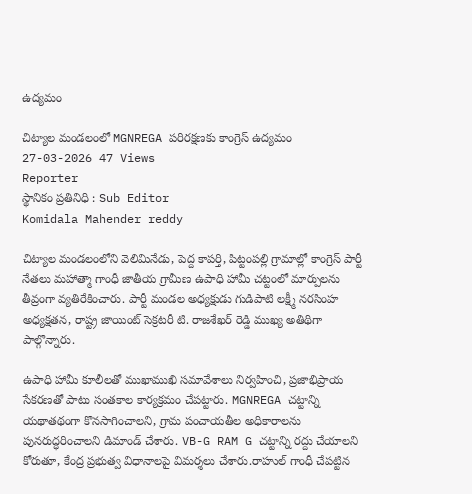ఉద్యమం

చిట్యాల మండలంలో MGNREGA పరిరక్షణకు కాంగ్రెస్ ఉద్యమం
27-03-2026 47 Views
Reporter
స్థానికం ప్రతినిధి : Sub Editor
Komidala Mahender reddy

చిట్యాల మండలంలోని వెలిమినేడు, పెద్ద కాపర్తి, పిట్టంపల్లి గ్రామాల్లో కాంగ్రెస్ పార్టీ నేతలు మహాత్మా గాంధీ జాతీయ గ్రామీణ ఉపాధి హామీ చట్టంలో మార్పులను తీవ్రంగా వ్యతిరేకించారు. పార్టీ మండల అధ్యక్షుడు గుడిపాటి లక్ష్మీ నరసింహ అధ్యక్షతన, రాష్ట్ర జాయింట్ సెక్రటరీ టి. రాజశేఖర్ రెడ్డి ముఖ్య అతిథిగా పాల్గొన్నారు.

ఉపాధి హామీ కూలీలతో ముఖాముఖి సమావేశాలు నిర్వహించి, ప్రజాభిప్రాయ సేకరణతో పాటు సంతకాల కార్యక్రమం చేపట్టారు. MGNREGA చట్టాన్ని యథాతథంగా కొనసాగించాలని, గ్రామ పంచాయతీల అధికారాలను పునరుద్ధరించాలని డిమాండ్ చేశారు. VB-G RAM G చట్టాన్ని రద్దు చేయాలని కోరుతూ, కేంద్ర ప్రభుత్వ విధానాలపై విమర్శలు చేశారు.రాహుల్ గాంధీ చేపట్టిన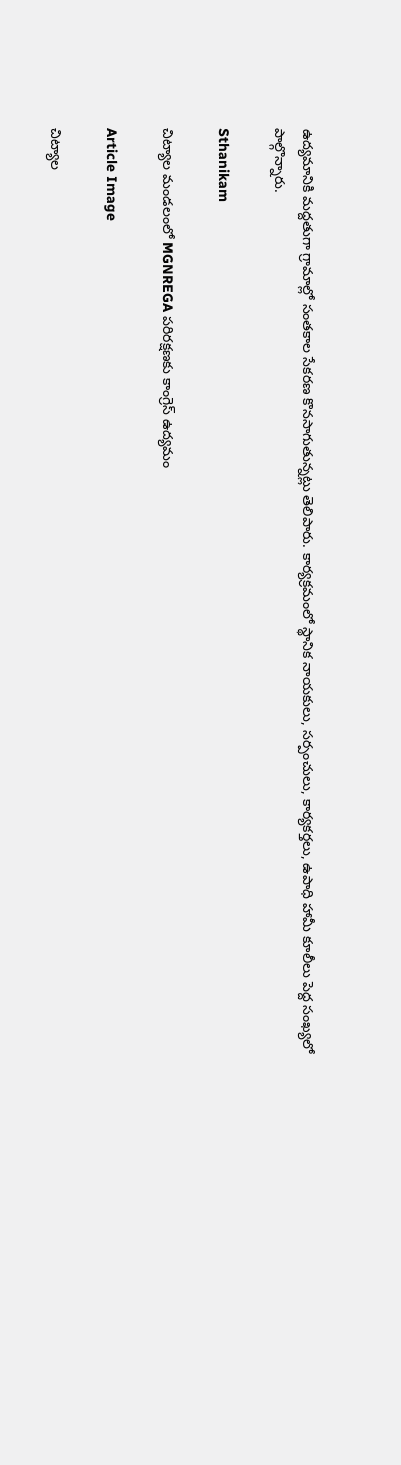ఉద్యమానికి మద్దతుగా గ్రామాల్లో సంతకాల సేకరణ కొనసాగుతున్నట్లు తెలిపారు. కార్యక్రమంలో స్థానిక నాయకులు, సర్పంచులు, కార్యకర్తలు, ఉపాధి హామీ కూలీలు పెద్ద సంఖ్యలో పాల్గొన్నారు.

Sthanikam

చిట్యాల మండలంలో MGNREGA పరిరక్షణకు కాంగ్రెస్ ఉద్యమం

Article Image

చిట్యాల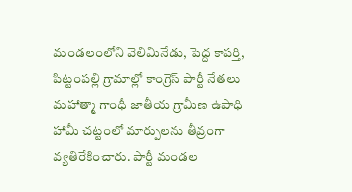మండలంలోని వెలిమినేడు, పెద్ద కాపర్తి, పిట్టంపల్లి గ్రామాల్లో కాంగ్రెస్ పార్టీ నేతలు మహాత్మా గాంధీ జాతీయ గ్రామీణ ఉపాధి హామీ చట్టంలో మార్పులను తీవ్రంగా వ్యతిరేకించారు. పార్టీ మండల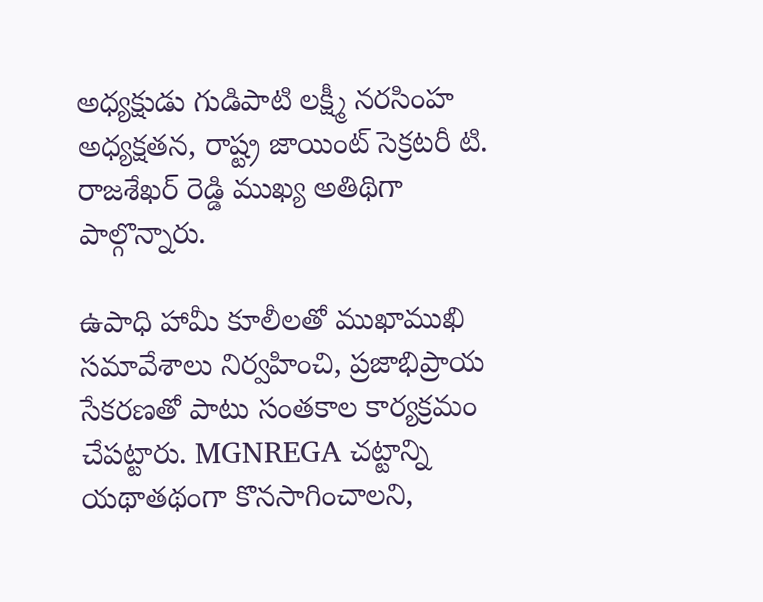అధ్యక్షుడు గుడిపాటి లక్ష్మీ నరసింహ అధ్యక్షతన, రాష్ట్ర జాయింట్ సెక్రటరీ టి. రాజశేఖర్ రెడ్డి ముఖ్య అతిథిగా పాల్గొన్నారు.

ఉపాధి హామీ కూలీలతో ముఖాముఖి సమావేశాలు నిర్వహించి, ప్రజాభిప్రాయ సేకరణతో పాటు సంతకాల కార్యక్రమం చేపట్టారు. MGNREGA చట్టాన్ని యథాతథంగా కొనసాగించాలని,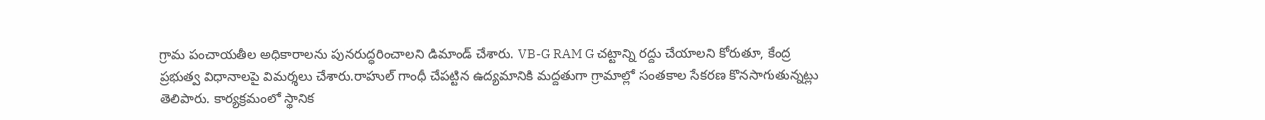గ్రామ పంచాయతీల అధికారాలను పునరుద్ధరించాలని డిమాండ్ చేశారు. VB-G RAM G చట్టాన్ని రద్దు చేయాలని కోరుతూ, కేంద్ర ప్రభుత్వ విధానాలపై విమర్శలు చేశారు.రాహుల్ గాంధీ చేపట్టిన ఉద్యమానికి మద్దతుగా గ్రామాల్లో సంతకాల సేకరణ కొనసాగుతున్నట్లు తెలిపారు. కార్యక్రమంలో స్థానిక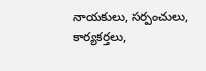నాయకులు, సర్పంచులు, కార్యకర్తలు,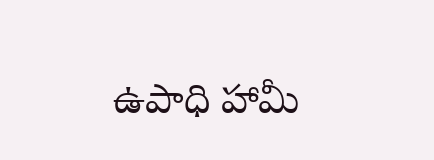ఉపాధి హామీ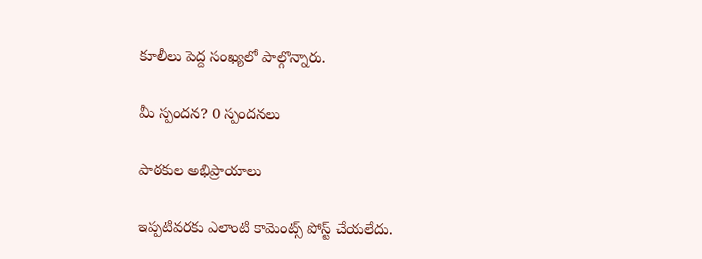కూలీలు పెద్ద సంఖ్యలో పాల్గొన్నారు.

మీ స్పందన? 0 స్పందనలు

పాఠకుల అభిప్రాయాలు

ఇప్పటివరకు ఎలాంటి కామెంట్స్ పోస్ట్ చేయలేదు.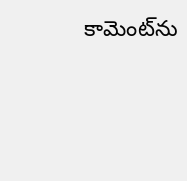కామెంట్‌ను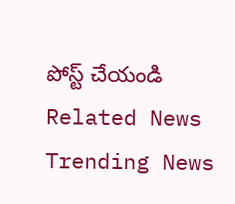పోస్ట్ చేయండి
Related News
Trending News